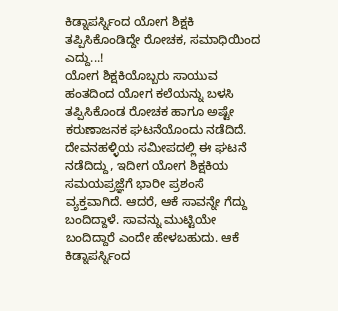ಕಿಡ್ನಾಪರ್ಸ್ನಿಂದ ಯೋಗ ಶಿಕ್ಷಕಿ ತಪ್ಪಿಸಿಕೊಂಡಿದ್ದೇ ರೋಚಕ, ಸಮಾಧಿಯಿಂದ ಎದ್ದು...!
ಯೋಗ ಶಿಕ್ಷಕಿಯೊಬ್ಬರು ಸಾಯುವ ಹಂತದಿಂದ ಯೋಗ ಕಲೆಯನ್ನು ಬಳಸಿ ತಪ್ಪಿಸಿಕೊಂಡ ರೋಚಕ ಹಾಗೂ ಅಷ್ಟೇ ಕರುಣಾಜನಕ ಘಟನೆಯೊಂದು ನಡೆದಿದೆ. ದೇವನಹಳ್ಳಿಯ ಸಮೀಪದಲ್ಲಿ ಈ ಘಟನೆ ನಡೆದಿದ್ದು, ಇದೀಗ ಯೋಗ ಶಿಕ್ಷಕಿಯ ಸಮಯಪ್ರಜ್ಞೆಗೆ ಭಾರೀ ಪ್ರಶಂಸೆ ವ್ಯಕ್ತವಾಗಿದೆ. ಆದರೆ, ಆಕೆ ಸಾವನ್ನೇ ಗೆದ್ದು ಬಂದಿದ್ದಾಳೆ. ಸಾವನ್ನು ಮುಟ್ಟಿಯೇ ಬಂದಿದ್ದಾರೆ ಎಂದೇ ಹೇಳಬಹುದು. ಆಕೆ ಕಿಡ್ನಾಪರ್ಸ್ನಿಂದ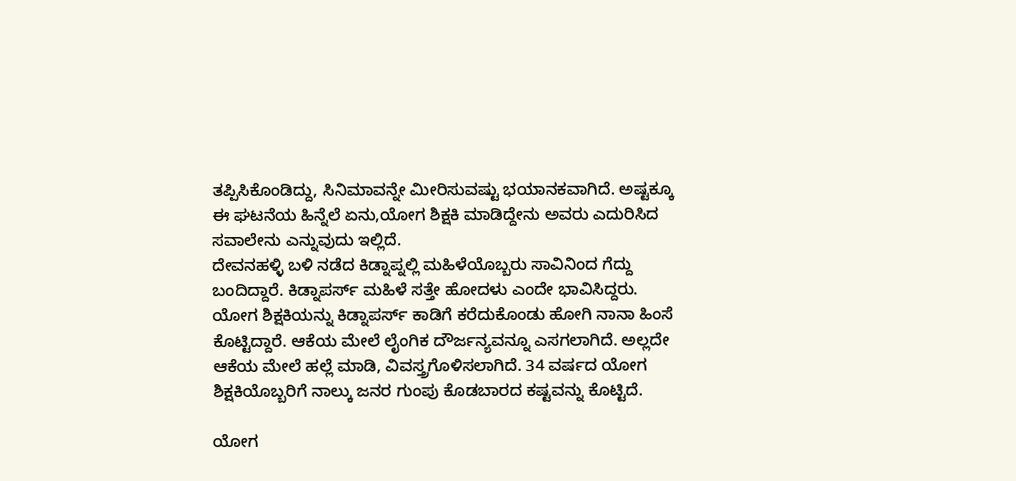ತಪ್ಪಿಸಿಕೊಂಡಿದ್ದು, ಸಿನಿಮಾವನ್ನೇ ಮೀರಿಸುವಷ್ಟು ಭಯಾನಕವಾಗಿದೆ. ಅಷ್ಟಕ್ಕೂ ಈ ಘಟನೆಯ ಹಿನ್ನೆಲೆ ಏನು,ಯೋಗ ಶಿಕ್ಷಕಿ ಮಾಡಿದ್ದೇನು ಅವರು ಎದುರಿಸಿದ ಸವಾಲೇನು ಎನ್ನುವುದು ಇಲ್ಲಿದೆ.
ದೇವನಹಳ್ಳಿ ಬಳಿ ನಡೆದ ಕಿಡ್ನಾಪ್ನಲ್ಲಿ ಮಹಿಳೆಯೊಬ್ಬರು ಸಾವಿನಿಂದ ಗೆದ್ದು ಬಂದಿದ್ದಾರೆ. ಕಿಡ್ನಾಪರ್ಸ್ ಮಹಿಳೆ ಸತ್ತೇ ಹೋದಳು ಎಂದೇ ಭಾವಿಸಿದ್ದರು. ಯೋಗ ಶಿಕ್ಷಕಿಯನ್ನು ಕಿಡ್ನಾಪರ್ಸ್ ಕಾಡಿಗೆ ಕರೆದುಕೊಂಡು ಹೋಗಿ ನಾನಾ ಹಿಂಸೆ ಕೊಟ್ಟಿದ್ದಾರೆ. ಆಕೆಯ ಮೇಲೆ ಲೈಂಗಿಕ ದೌರ್ಜನ್ಯವನ್ನೂ ಎಸಗಲಾಗಿದೆ. ಅಲ್ಲದೇ ಆಕೆಯ ಮೇಲೆ ಹಲ್ಲೆ ಮಾಡಿ, ವಿವಸ್ತ್ರಗೊಳಿಸಲಾಗಿದೆ. 34 ವರ್ಷದ ಯೋಗ ಶಿಕ್ಷಕಿಯೊಬ್ಬರಿಗೆ ನಾಲ್ಕು ಜನರ ಗುಂಪು ಕೊಡಬಾರದ ಕಷ್ಟವನ್ನು ಕೊಟ್ಟಿದೆ.

ಯೋಗ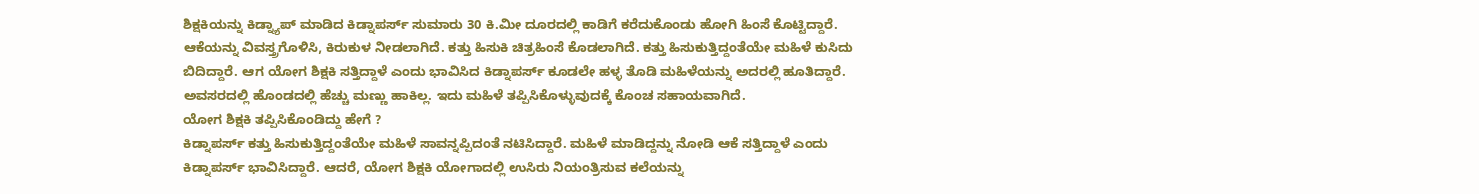ಶಿಕ್ಷಕಿಯನ್ನು ಕಿಡ್ನ್ಯಾಪ್ ಮಾಡಿದ ಕಿಡ್ನಾಪರ್ಸ್ ಸುಮಾರು 30 ಕಿ.ಮೀ ದೂರದಲ್ಲಿ ಕಾಡಿಗೆ ಕರೆದುಕೊಂಡು ಹೋಗಿ ಹಿಂಸೆ ಕೊಟ್ಟಿದ್ದಾರೆ. ಆಕೆಯನ್ನು ವಿವಸ್ತ್ರಗೊಳಿಸಿ, ಕಿರುಕುಳ ನೀಡಲಾಗಿದೆ. ಕತ್ತು ಹಿಸುಕಿ ಚಿತ್ರಹಿಂಸೆ ಕೊಡಲಾಗಿದೆ. ಕತ್ತು ಹಿಸುಕುತ್ತಿದ್ದಂತೆಯೇ ಮಹಿಳೆ ಕುಸಿದು ಬಿದಿದ್ದಾರೆ. ಆಗ ಯೋಗ ಶಿಕ್ಷಕಿ ಸತ್ತಿದ್ದಾಳೆ ಎಂದು ಭಾವಿಸಿದ ಕಿಡ್ನಾಪರ್ಸ್ ಕೂಡಲೇ ಹಳ್ಳ ತೊಡಿ ಮಹಿಳೆಯನ್ನು ಅದರಲ್ಲಿ ಹೂತಿದ್ದಾರೆ. ಅವಸರದಲ್ಲಿ ಹೊಂಡದಲ್ಲಿ ಹೆಚ್ಚು ಮಣ್ಣು ಹಾಕಿಲ್ಲ. ಇದು ಮಹಿಳೆ ತಪ್ಪಿಸಿಕೊಳ್ಳುವುದಕ್ಕೆ ಕೊಂಚ ಸಹಾಯವಾಗಿದೆ.
ಯೋಗ ಶಿಕ್ಷಕಿ ತಪ್ಪಿಸಿಕೊಂಡಿದ್ದು ಹೇಗೆ ?
ಕಿಡ್ನಾಪರ್ಸ್ ಕತ್ತು ಹಿಸುಕುತ್ತಿದ್ದಂತೆಯೇ ಮಹಿಳೆ ಸಾವನ್ನಪ್ಪಿದಂತೆ ನಟಿಸಿದ್ದಾರೆ. ಮಹಿಳೆ ಮಾಡಿದ್ದನ್ನು ನೋಡಿ ಆಕೆ ಸತ್ತಿದ್ದಾಳೆ ಎಂದು ಕಿಡ್ನಾಪರ್ಸ್ ಭಾವಿಸಿದ್ದಾರೆ. ಆದರೆ, ಯೋಗ ಶಿಕ್ಷಕಿ ಯೋಗಾದಲ್ಲಿ ಉಸಿರು ನಿಯಂತ್ರಿಸುವ ಕಲೆಯನ್ನು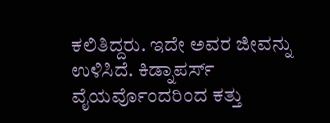ಕಲಿತಿದ್ದರು. ಇದೇ ಅವರ ಜೀವನ್ನು ಉಳಿಸಿದೆ. ಕಿಡ್ನಾಪರ್ಸ್ ವೈಯರ್ವೊಂದರಿಂದ ಕತ್ತು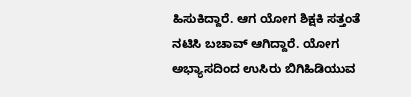ಹಿಸುಕಿದ್ದಾರೆ. ಆಗ ಯೋಗ ಶಿಕ್ಷಕಿ ಸತ್ತಂತೆ ನಟಿಸಿ ಬಚಾವ್ ಆಗಿದ್ದಾರೆ. ಯೋಗ ಅಭ್ಯಾಸದಿಂದ ಉಸಿರು ಬಿಗಿಹಿಡಿಯುವ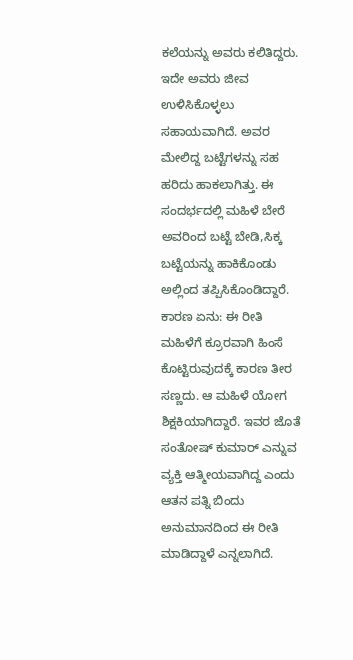ಕಲೆಯನ್ನು ಅವರು ಕಲಿತಿದ್ದರು. ಇದೇ ಅವರು ಜೀವ ಉಳಿಸಿಕೊಳ್ಳಲು ಸಹಾಯವಾಗಿದೆ. ಅವರ ಮೇಲಿದ್ದ ಬಟ್ಟೆಗಳನ್ನು ಸಹ ಹರಿದು ಹಾಕಲಾಗಿತ್ತು. ಈ ಸಂದರ್ಭದಲ್ಲಿ ಮಹಿಳೆ ಬೇರೆ ಅವರಿಂದ ಬಟ್ಟೆ ಬೇಡಿ,ಸಿಕ್ಕ ಬಟ್ಟೆಯನ್ನು ಹಾಕಿಕೊಂಡು ಅಲ್ಲಿಂದ ತಪ್ಪಿಸಿಕೊಂಡಿದ್ದಾರೆ.
ಕಾರಣ ಏನು: ಈ ರೀತಿ ಮಹಿಳೆಗೆ ಕ್ರೂರವಾಗಿ ಹಿಂಸೆ ಕೊಟ್ಟಿರುವುದಕ್ಕೆ ಕಾರಣ ತೀರ ಸಣ್ಣದು. ಆ ಮಹಿಳೆ ಯೋಗ ಶಿಕ್ಷಕಿಯಾಗಿದ್ದಾರೆ. ಇವರ ಜೊತೆ ಸಂತೋಷ್ ಕುಮಾರ್ ಎನ್ನುವ ವ್ಯಕ್ತಿ ಆತ್ಮೀಯವಾಗಿದ್ದ ಎಂದು ಆತನ ಪತ್ನಿ ಬಿಂದು ಅನುಮಾನದಿಂದ ಈ ರೀತಿ ಮಾಡಿದ್ದಾಳೆ ಎನ್ನಲಾಗಿದೆ.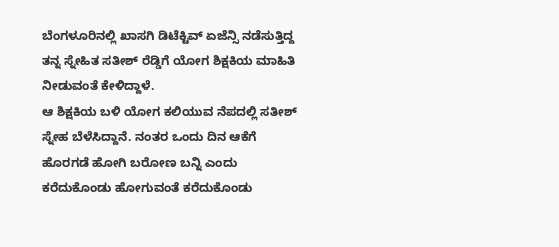ಬೆಂಗಳೂರಿನಲ್ಲಿ ಖಾಸಗಿ ಡಿಟೆಕ್ಟಿವ್ ಏಜೆನ್ಸಿ ನಡೆಸುತ್ತಿದ್ದ ತನ್ನ ಸ್ನೇಹಿತ ಸತೀಶ್ ರೆಡ್ಡಿಗೆ ಯೋಗ ಶಿಕ್ಷಕಿಯ ಮಾಹಿತಿ ನೀಡುವಂತೆ ಕೇಳಿದ್ದಾಳೆ.
ಆ ಶಿಕ್ಷಕಿಯ ಬಳಿ ಯೋಗ ಕಲಿಯುವ ನೆಪದಲ್ಲಿ ಸತೀಶ್ ಸ್ನೇಹ ಬೆಳೆಸಿದ್ದಾನೆ. ನಂತರ ಒಂದು ದಿನ ಆಕೆಗೆ ಹೊರಗಡೆ ಹೋಗಿ ಬರೋಣ ಬನ್ನಿ ಎಂದು ಕರೆದುಕೊಂಡು ಹೋಗುವಂತೆ ಕರೆದುಕೊಂಡು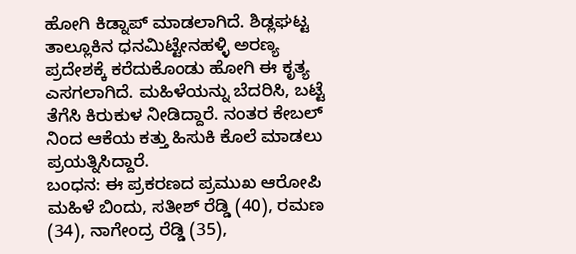ಹೋಗಿ ಕಿಡ್ನಾಪ್ ಮಾಡಲಾಗಿದೆ. ಶಿಡ್ಲಘಟ್ಟ ತಾಲ್ಲೂಕಿನ ಧನಮಿಟ್ಟೇನಹಳ್ಳಿ ಅರಣ್ಯ ಪ್ರದೇಶಕ್ಕೆ ಕರೆದುಕೊಂಡು ಹೋಗಿ ಈ ಕೃತ್ಯ ಎಸಗಲಾಗಿದೆ. ಮಹಿಳೆಯನ್ನು ಬೆದರಿಸಿ, ಬಟ್ಟೆ ತೆಗೆಸಿ ಕಿರುಕುಳ ನೀಡಿದ್ದಾರೆ. ನಂತರ ಕೇಬಲ್ ನಿಂದ ಆಕೆಯ ಕತ್ತು ಹಿಸುಕಿ ಕೊಲೆ ಮಾಡಲು ಪ್ರಯತ್ನಿಸಿದ್ದಾರೆ.
ಬಂಧನ: ಈ ಪ್ರಕರಣದ ಪ್ರಮುಖ ಆರೋಪಿ ಮಹಿಳೆ ಬಿಂದು, ಸತೀಶ್ ರೆಡ್ಡಿ (40), ರಮಣ (34), ನಾಗೇಂದ್ರ ರೆಡ್ಡಿ (35),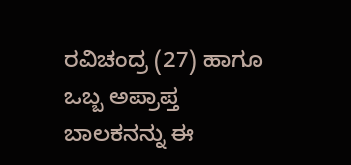ರವಿಚಂದ್ರ (27) ಹಾಗೂ ಒಬ್ಬ ಅಪ್ರಾಪ್ತ ಬಾಲಕನನ್ನು ಈ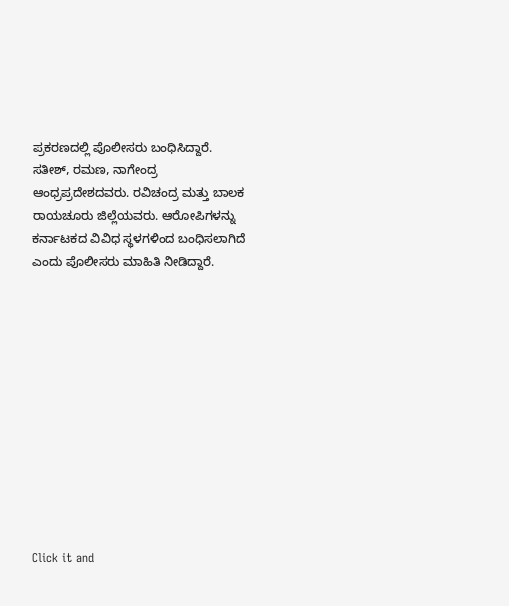ಪ್ರಕರಣದಲ್ಲಿ ಪೊಲೀಸರು ಬಂಧಿಸಿದ್ದಾರೆ. ಸತೀಶ್, ರಮಣ, ನಾಗೇಂದ್ರ ಆಂಧ್ರಪ್ರದೇಶದವರು. ರವಿಚಂದ್ರ ಮತ್ತು ಬಾಲಕ ರಾಯಚೂರು ಜಿಲ್ಲೆಯವರು. ಆರೋಪಿಗಳನ್ನು ಕರ್ನಾಟಕದ ವಿವಿಧ ಸ್ಥಳಗಳಿಂದ ಬಂಧಿಸಲಾಗಿದೆ ಎಂದು ಪೊಲೀಸರು ಮಾಹಿತಿ ನೀಡಿದ್ದಾರೆ.












Click it and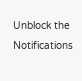Unblock the Notifications